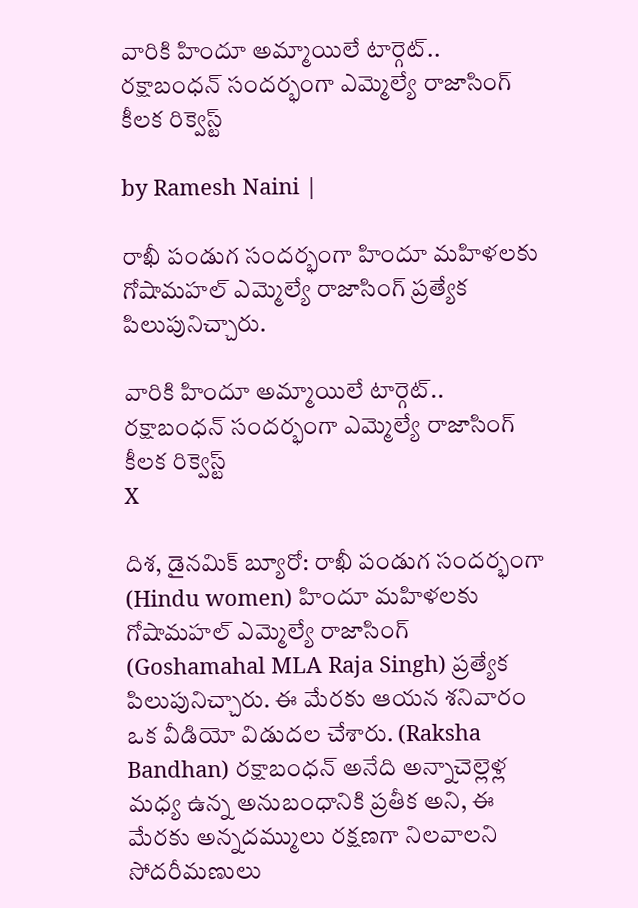వారికి హిందూ అమ్మాయిలే టార్గెట్.. రక్షాబంధన్‌‌ సందర్భంగా ఎమ్మెల్యే రాజాసింగ్ కీలక రిక్వెస్ట్

by Ramesh Naini |

రాఖీ పండుగ సందర్భంగా హిందూ మహిళలకు గోషామహల్ ఎమ్మెల్యే రాజాసింగ్ ప్రత్యేక పిలుపునిచ్చారు.

వారికి హిందూ అమ్మాయిలే టార్గెట్.. రక్షాబంధన్‌‌ సందర్భంగా ఎమ్మెల్యే రాజాసింగ్ కీలక రిక్వెస్ట్
X

దిశ, డైనమిక్ బ్యూరో: రాఖీ పండుగ సందర్భంగా (Hindu women) హిందూ మహిళలకు గోషామహల్ ఎమ్మెల్యే రాజాసింగ్ (Goshamahal MLA Raja Singh) ప్రత్యేక పిలుపునిచ్చారు. ఈ మేరకు ఆయన శనివారం ఒక వీడియో విడుదల చేశారు. (Raksha Bandhan) రక్షాబంధన్ అనేది అన్నాచెల్లెళ్ల మధ్య ఉన్న అనుబంధానికి ప్రతీక అని, ఈ మేరకు అన్నదమ్ములు రక్షణగా నిలవాలని సోదరీమణులు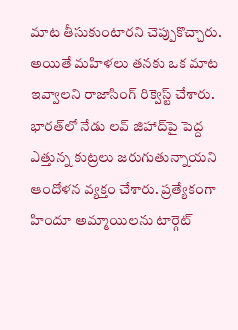మాట తీసుకుంటారని చెప్పుకొచ్చారు. అయితే మహిళలు తనకు ఒక మాట ఇవ్వాలని రాజాసింగ్ రిక్వెస్ట్ చేశారు. భారత్‌లో నేడు లవ్ జిహాద్‌పై పెద్ద ఎత్తున్న కుట్రలు జరుగుతున్నాయని ఆందోళన వ్యక్తం చేశారు. ప్రత్యేకంగా హిందూ అమ్మాయిలను టార్గెట్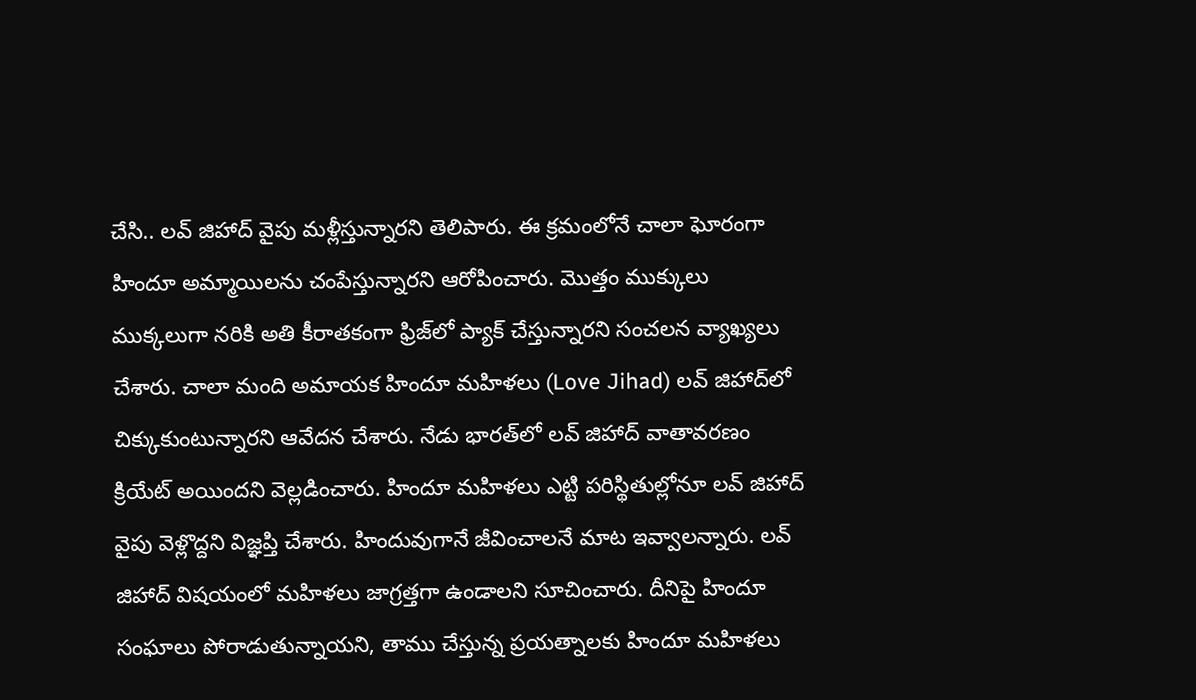చేసి.. లవ్ జిహాద్ వైపు మళ్లీస్తున్నారని తెలిపారు. ఈ క్రమంలోనే చాలా ఘోరంగా హిందూ అమ్మాయిలను చంపేస్తున్నారని ఆరోపించారు. మొత్తం ముక్కులు ముక్కలుగా నరికి అతి కీరాతకంగా ఫ్రిజ్‌లో ప్యాక్ చేస్తున్నారని సంచలన వ్యాఖ్యలు చేశారు. చాలా మంది అమాయక హిందూ మహిళలు (Love Jihad) లవ్ జిహాద్‌లో చిక్కుకుంటున్నారని ఆవేదన చేశారు. నేడు భారత్‌లో లవ్ జిహాద్ వాతావరణం క్రియేట్ అయిందని వెల్లడించారు. హిందూ మహిళలు ఎట్టి పరిస్థితుల్లోనూ లవ్ జిహాద్ వైపు వెళ్లొద్దని విజ్ఞప్తి చేశారు. హిందువుగానే జీవించాలనే మాట ఇవ్వాలన్నారు. లవ్ జిహాద్ విషయంలో మహిళలు జాగ్రత్తగా ఉండాలని సూచించారు. దీనిపై హిందూ సంఘాలు పోరాడుతున్నాయని, తాము చేస్తున్న ప్రయత్నాలకు హిందూ మహిళలు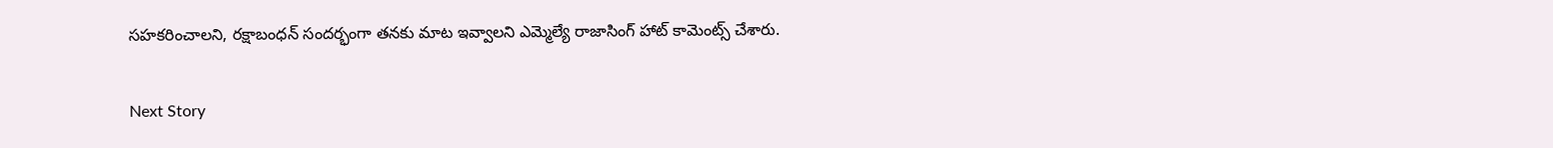సహకరించాలని, రక్షాబంధన్ సందర్భంగా తనకు మాట ఇవ్వాలని ఎమ్మెల్యే రాజాసింగ్ హాట్ కామెంట్స్ చేశారు.

Next Story